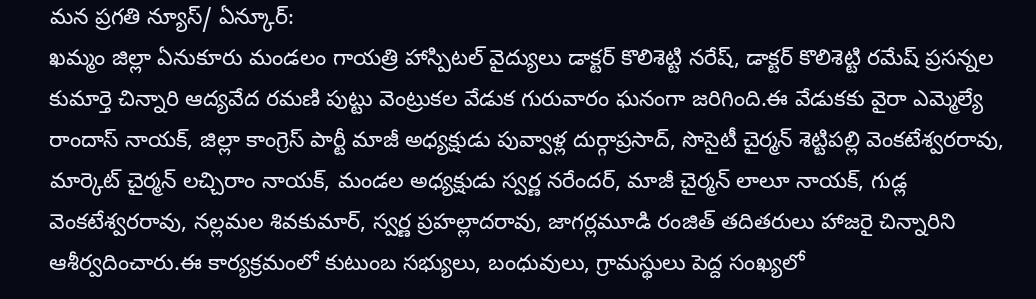మన ప్రగతి న్యూస్/ ఏన్కూర్:
ఖమ్మం జిల్లా ఏనుకూరు మండలం గాయత్రి హాస్పిటల్ వైద్యులు డాక్టర్ కొలిశెట్టి నరేష్, డాక్టర్ కొలిశెట్టి రమేష్ ప్రసన్నల కుమార్తె చిన్నారి ఆద్యవేద రమణి పుట్టు వెంట్రుకల వేడుక గురువారం ఘనంగా జరిగింది.ఈ వేడుకకు వైరా ఎమ్మెల్యే రాందాస్ నాయక్, జిల్లా కాంగ్రెస్ పార్టీ మాజీ అధ్యక్షుడు పువ్వాళ్ల దుర్గాప్రసాద్, సొసైటీ చైర్మన్ శెట్టిపల్లి వెంకటేశ్వరరావు, మార్కెట్ చైర్మన్ లచ్చిరాం నాయక్, మండల అధ్యక్షుడు స్వర్ణ నరేందర్, మాజీ చైర్మన్ లాలూ నాయక్, గుడ్ల వెంకటేశ్వరరావు, నల్లమల శివకుమార్, స్వర్ణ ప్రహల్లాదరావు, జాగర్లమూడి రంజిత్ తదితరులు హాజరై చిన్నారిని ఆశీర్వదించారు.ఈ కార్యక్రమంలో కుటుంబ సభ్యులు, బంధువులు, గ్రామస్థులు పెద్ద సంఖ్యలో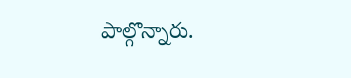పాల్గొన్నారు.